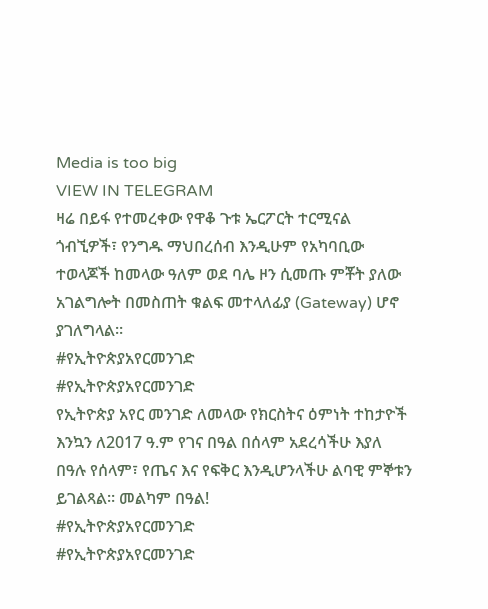Media is too big
VIEW IN TELEGRAM
ዛሬ በይፋ የተመረቀው የዋቆ ጉቱ ኤርፖርት ተርሚናል ጎብኚዎች፣ የንግዱ ማህበረሰብ እንዲሁም የአካባቢው ተወላጆች ከመላው ዓለም ወደ ባሌ ዞን ሲመጡ ምቾት ያለው አገልግሎት በመስጠት ቁልፍ መተላለፊያ (Gateway) ሆኖ ያገለግላል።
#የኢትዮጵያአየርመንገድ
#የኢትዮጵያአየርመንገድ
የኢትዮጵያ አየር መንገድ ለመላው የክርስትና ዕምነት ተከታዮች እንኳን ለ2017 ዓ.ም የገና በዓል በሰላም አደረሳችሁ እያለ በዓሉ የሰላም፣ የጤና እና የፍቅር እንዲሆንላችሁ ልባዊ ምኞቱን ይገልጻል። መልካም በዓል!
#የኢትዮጵያአየርመንገድ
#የኢትዮጵያአየርመንገድ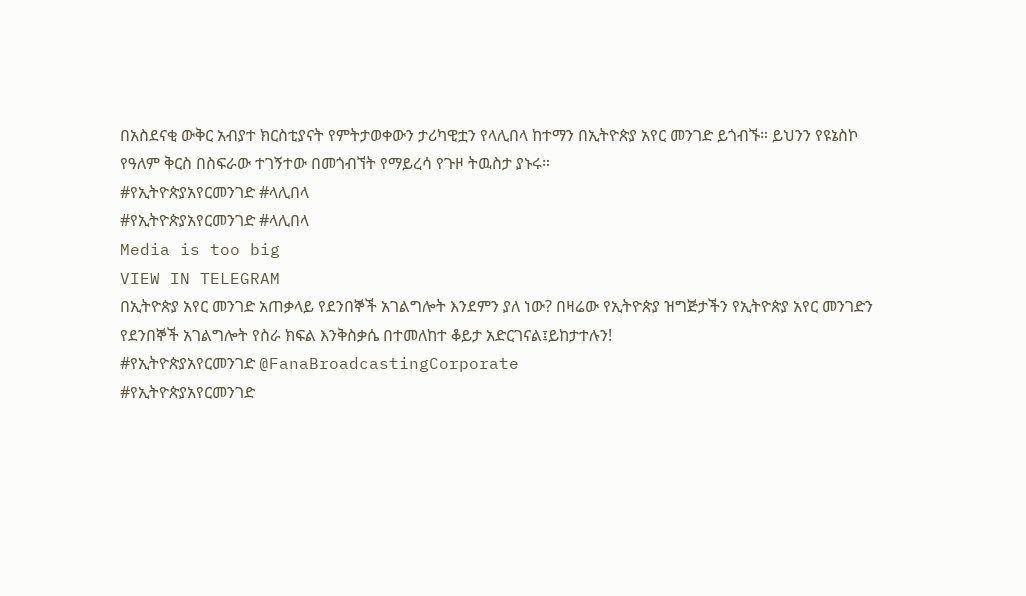በአስደናቂ ውቅር አብያተ ክርስቲያናት የምትታወቀውን ታሪካዊቷን የላሊበላ ከተማን በኢትዮጵያ አየር መንገድ ይጎብኙ። ይህንን የዩኔስኮ የዓለም ቅርስ በስፍራው ተገኝተው በመጎብኘት የማይረሳ የጉዞ ትዉስታ ያኑሩ።
#የኢትዮጵያአየርመንገድ #ላሊበላ
#የኢትዮጵያአየርመንገድ #ላሊበላ
Media is too big
VIEW IN TELEGRAM
በኢትዮጵያ አየር መንገድ አጠቃላይ የደንበኞች አገልግሎት እንደምን ያለ ነው? በዛሬው የኢትዮጵያ ዝግጅታችን የኢትዮጵያ አየር መንገድን የደንበኞች አገልግሎት የስራ ክፍል እንቅስቃሴ በተመለከተ ቆይታ አድርገናል፤ይከታተሉን!
#የኢትዮጵያአየርመንገድ @FanaBroadcastingCorporate
#የኢትዮጵያአየርመንገድ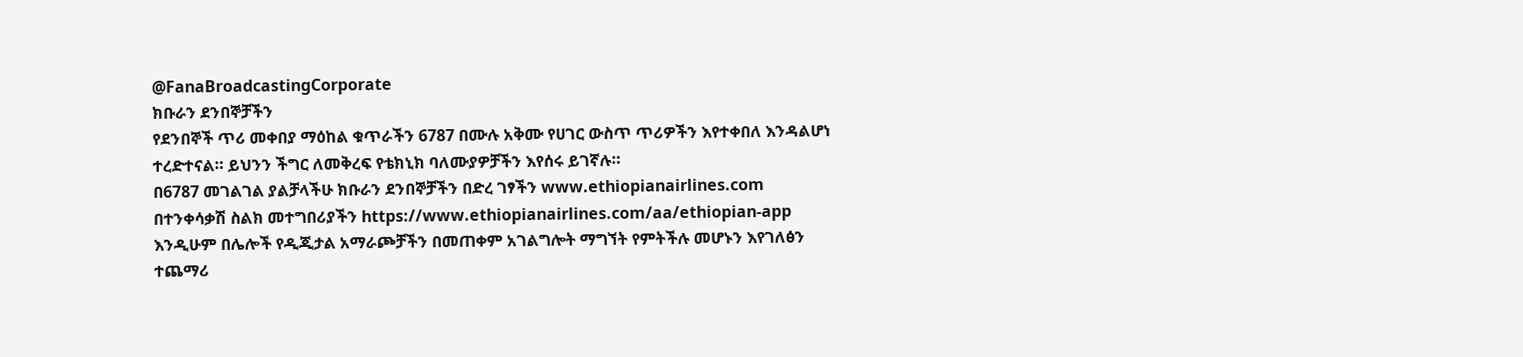@FanaBroadcastingCorporate
ክቡራን ደንበኞቻችን
የደንበኞች ጥሪ መቀበያ ማዕከል ቁጥራችን 6787 በሙሉ አቅሙ የሀገር ውስጥ ጥሪዎችን እየተቀበለ እንዳልሆነ ተረድተናል። ይህንን ችግር ለመቅረፍ የቴክኒክ ባለሙያዎቻችን እየሰሩ ይገኛሉ።
በ6787 መገልገል ያልቻላችሁ ክቡራን ደንበኞቻችን በድረ ገፃችን www.ethiopianairlines.com በተንቀሳቃሽ ስልክ መተግበሪያችን https://www.ethiopianairlines.com/aa/ethiopian-app እንዲሁም በሌሎች የዲጂታል አማራጮቻችን በመጠቀም አገልግሎት ማግኘት የምትችሉ መሆኑን እየገለፅን ተጨማሪ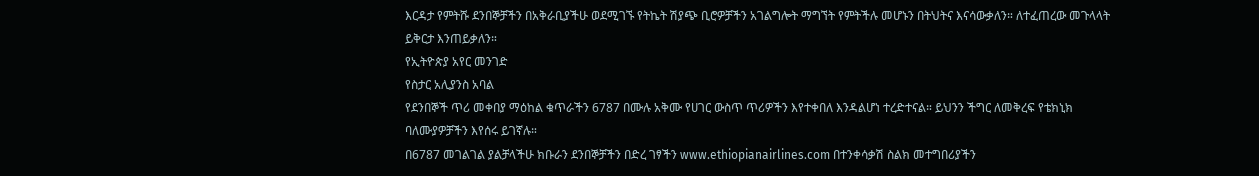እርዳታ የምትሹ ደንበኞቻችን በአቅራቢያችሁ ወደሚገኙ የትኬት ሽያጭ ቢሮዎቻችን አገልግሎት ማግኘት የምትችሉ መሆኑን በትህትና እናሳውቃለን። ለተፈጠረው መጉላላት ይቅርታ እንጠይቃለን።
የኢትዮጵያ አየር መንገድ
የስታር አሊያንስ አባል
የደንበኞች ጥሪ መቀበያ ማዕከል ቁጥራችን 6787 በሙሉ አቅሙ የሀገር ውስጥ ጥሪዎችን እየተቀበለ እንዳልሆነ ተረድተናል። ይህንን ችግር ለመቅረፍ የቴክኒክ ባለሙያዎቻችን እየሰሩ ይገኛሉ።
በ6787 መገልገል ያልቻላችሁ ክቡራን ደንበኞቻችን በድረ ገፃችን www.ethiopianairlines.com በተንቀሳቃሽ ስልክ መተግበሪያችን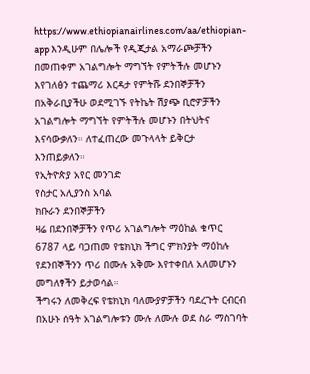https://www.ethiopianairlines.com/aa/ethiopian-app እንዲሁም በሌሎች የዲጂታል አማራጮቻችን በመጠቀም አገልግሎት ማግኘት የምትችሉ መሆኑን እየገለፅን ተጨማሪ እርዳታ የምትሹ ደንበኞቻችን በአቅራቢያችሁ ወደሚገኙ የትኬት ሽያጭ ቢሮዎቻችን አገልግሎት ማግኘት የምትችሉ መሆኑን በትህትና እናሳውቃለን። ለተፈጠረው መጉላላት ይቅርታ እንጠይቃለን።
የኢትዮጵያ አየር መንገድ
የስታር አሊያንስ አባል
ክቡራን ደንበኞቻችን
ዛሬ በደንበኞቻችን የጥሪ አገልግሎት ማዕከል ቁጥር 6787 ላይ ባጋጠመ የቴክኒክ ችግር ምክንያት ማዕከሉ የደንበኞችንን ጥሪ በሙሉ አቅሙ እየተቀበለ አለመሆኑን መግለፃችን ይታወሳል።
ችግሩን ለመቅረፍ የቴክኒክ ባለሙያዎቻችን ባደረጉት ርብርብ በአሁኑ ሰዓት አገልግሎቱን ሙሉ ለሙሉ ወደ ስራ ማስገባት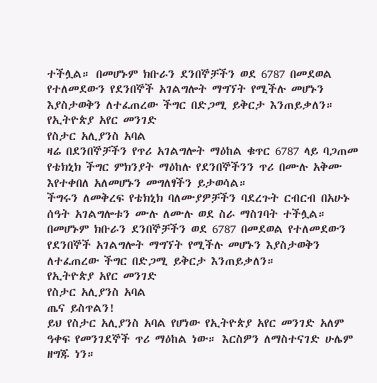ተችሏል። በመሆኑም ክቡራን ደንበኞቻችን ወደ 6787 በመደወል የተለመደውን የደንበኞች አገልግሎት ማግኘት የሚችሉ መሆኑን እያስታወቅን ለተፈጠረው ችግር በድጋሚ ይቅርታ እንጠይቃለን።
የኢትዮጵያ አየር መንገድ
የስታር አሊያንስ አባል
ዛሬ በደንበኞቻችን የጥሪ አገልግሎት ማዕከል ቁጥር 6787 ላይ ባጋጠመ የቴክኒክ ችግር ምክንያት ማዕከሉ የደንበኞችንን ጥሪ በሙሉ አቅሙ እየተቀበለ አለመሆኑን መግለፃችን ይታወሳል።
ችግሩን ለመቅረፍ የቴክኒክ ባለሙያዎቻችን ባደረጉት ርብርብ በአሁኑ ሰዓት አገልግሎቱን ሙሉ ለሙሉ ወደ ስራ ማስገባት ተችሏል። በመሆኑም ክቡራን ደንበኞቻችን ወደ 6787 በመደወል የተለመደውን የደንበኞች አገልግሎት ማግኘት የሚችሉ መሆኑን እያስታወቅን ለተፈጠረው ችግር በድጋሚ ይቅርታ እንጠይቃለን።
የኢትዮጵያ አየር መንገድ
የስታር አሊያንስ አባል
ጤና ይስጥልን!
ይህ የስታር አሊያንስ አባል የሆነው የኢትዮጵያ አየር መንገድ አለም ዓቀፍ የመንገደኞች ጥሪ ማዕከል ነው። እርስዎን ለማስተናገድ ሁሌም ዘግጁ ነን።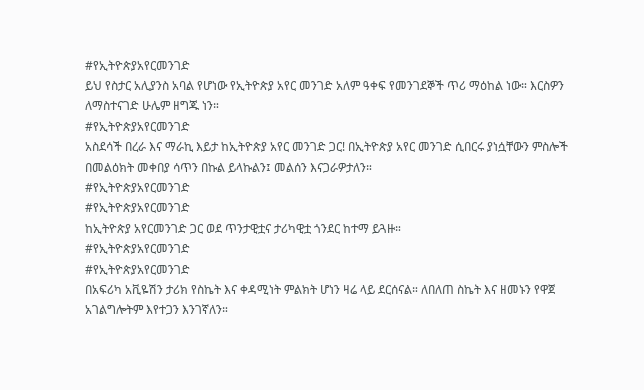#የኢትዮጵያአየርመንገድ
ይህ የስታር አሊያንስ አባል የሆነው የኢትዮጵያ አየር መንገድ አለም ዓቀፍ የመንገደኞች ጥሪ ማዕከል ነው። እርስዎን ለማስተናገድ ሁሌም ዘግጁ ነን።
#የኢትዮጵያአየርመንገድ
አስደሳች በረራ እና ማራኪ እይታ ከኢትዮጵያ አየር መንገድ ጋር! በኢትዮጵያ አየር መንገድ ሲበርሩ ያነሷቸውን ምስሎች በመልዕክት መቀበያ ሳጥን በኩል ይላኩልን፤ መልሰን እናጋራዎታለን።
#የኢትዮጵያአየርመንገድ
#የኢትዮጵያአየርመንገድ
ከኢትዮጵያ አየርመንገድ ጋር ወደ ጥንታዊቷና ታሪካዊቷ ጎንደር ከተማ ይጓዙ።
#የኢትዮጵያአየርመንገድ
#የኢትዮጵያአየርመንገድ
በአፍሪካ አቪዬሽን ታሪክ የስኬት እና ቀዳሚነት ምልክት ሆነን ዛሬ ላይ ደርሰናል። ለበለጠ ስኬት እና ዘመኑን የዋጀ አገልግሎትም እየተጋን እንገኛለን።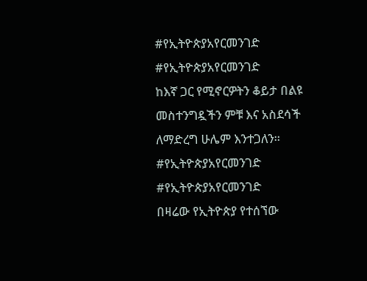#የኢትዮጵያአየርመንገድ
#የኢትዮጵያአየርመንገድ
ከእኛ ጋር የሚኖርዎትን ቆይታ በልዩ መስተንግዷችን ምቹ እና አስደሳች ለማድረግ ሁሌም እንተጋለን።
#የኢትዮጵያአየርመንገድ
#የኢትዮጵያአየርመንገድ
በዛሬው የኢትዮጵያ የተሰኘው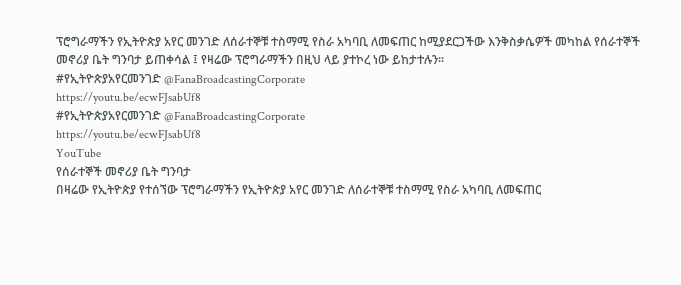ፕሮግራማችን የኢትዮጵያ አየር መንገድ ለሰራተኞቹ ተስማሚ የስራ አካባቢ ለመፍጠር ከሚያደርጋችው እንቅስቃሴዎች መካከል የሰራተኞች መኖሪያ ቤት ግንባታ ይጠቀሳል ፤ የዛሬው ፕሮግራማችን በዚህ ላይ ያተኮረ ነው ይከታተሉን።
#የኢትዮጵያአየርመንገድ @FanaBroadcastingCorporate
https://youtu.be/ecwFJsabUf8
#የኢትዮጵያአየርመንገድ @FanaBroadcastingCorporate
https://youtu.be/ecwFJsabUf8
YouTube
የሰራተኞች መኖሪያ ቤት ግንባታ
በዛሬው የኢትዮጵያ የተሰኘው ፕሮግራማችን የኢትዮጵያ አየር መንገድ ለሰራተኞቹ ተስማሚ የስራ አካባቢ ለመፍጠር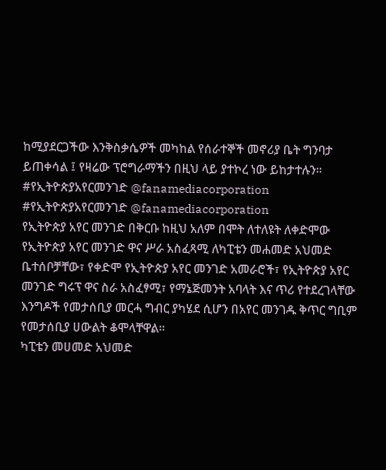ከሚያደርጋችው እንቅስቃሴዎች መካከል የሰራተኞች መኖሪያ ቤት ግንባታ ይጠቀሳል ፤ የዛሬው ፕሮግራማችን በዚህ ላይ ያተኮረ ነው ይከታተሉን።
#የኢትዮጵያአየርመንገድ @fanamediacorporation
#የኢትዮጵያአየርመንገድ @fanamediacorporation
የኢትዮጵያ አየር መንገድ በቅርቡ ከዚህ አለም በሞት ለተለዩት ለቀድሞው የኢትዮጵያ አየር መንገድ ዋና ሥራ አስፈጻሚ ለካፒቴን መሐመድ አህመድ ቤተሰቦቻቸው፣ የቀድሞ የኢትዮጵያ አየር መንገድ አመራሮች፣ የኢትዮጵያ አየር መንገድ ግሩፕ ዋና ስራ አስፈፃሚ፣ የማኔጅመንት አባላት እና ጥሪ የተደረገላቸው እንግዶች የመታሰቢያ መርሓ ግብር ያካሄደ ሲሆን በአየር መንገዱ ቅጥር ግቢም የመታሰቢያ ሀውልት ቆሞላቸዋል።
ካፒቴን መሀመድ አህመድ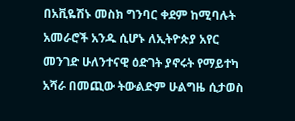በአቪዬሽኑ መስክ ግንባር ቀደም ከሚባሉት አመራሮች አንዱ ሲሆኑ ለኢትዮጵያ አየር መንገድ ሁለንተናዊ ዕድገት ያኖሩት የማይተካ አሻራ በመጪው ትውልድም ሁልግዜ ሲታወስ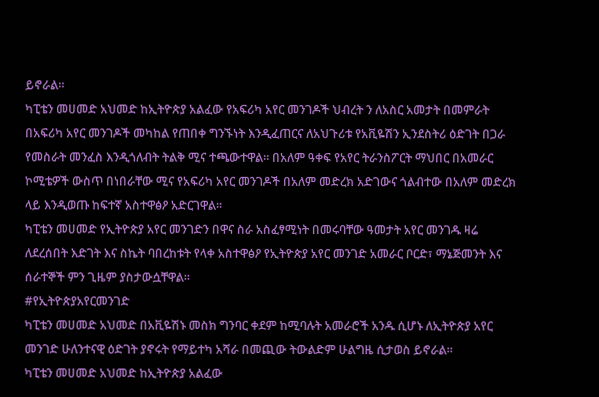ይኖራል።
ካፒቴን መሀመድ አህመድ ከኢትዮጵያ አልፈው የአፍሪካ አየር መንገዶች ህብረት ን ለአስር አመታት በመምራት በአፍሪካ አየር መንገዶች መካከል የጠበቀ ግንኙነት እንዲፈጠርና ለአህጉሪቱ የአቪዬሽን ኢንደስትሪ ዕድገት በጋራ የመስራት መንፈስ እንዲጎለብት ትልቅ ሚና ተጫውተዋል። በአለም ዓቀፍ የአየር ትራንስፖርት ማህበር በአመራር ኮሚቴዎች ውስጥ በነበራቸው ሚና የአፍሪካ አየር መንገዶች በአለም መድረክ አድገውና ጎልብተው በአለም መድረክ ላይ እንዲወጡ ከፍተኛ አስተዋፅዖ አድርገዋል።
ካፒቴን መሀመድ የኢትዮጵያ አየር መንገድን በዋና ስራ አስፈፃሚነት በመሩባቸው ዓመታት አየር መንገዱ ዛሬ ለደረሰበት እድገት እና ስኬት ባበረከቱት የላቀ አስተዋፅዖ የኢትዮጵያ አየር መንገድ አመራር ቦርድ፣ ማኔጅመንት እና ሰራተኞች ምን ጊዜም ያስታውሷቸዋል።
#የኢትዮጵያአየርመንገድ
ካፒቴን መሀመድ አህመድ በአቪዬሽኑ መስክ ግንባር ቀደም ከሚባሉት አመራሮች አንዱ ሲሆኑ ለኢትዮጵያ አየር መንገድ ሁለንተናዊ ዕድገት ያኖሩት የማይተካ አሻራ በመጪው ትውልድም ሁልግዜ ሲታወስ ይኖራል።
ካፒቴን መሀመድ አህመድ ከኢትዮጵያ አልፈው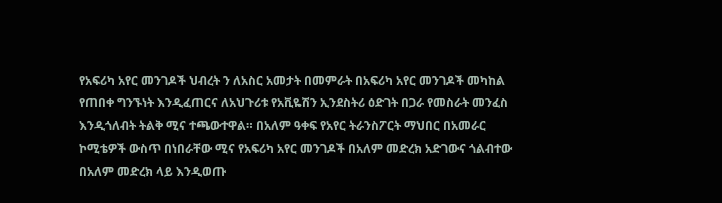የአፍሪካ አየር መንገዶች ህብረት ን ለአስር አመታት በመምራት በአፍሪካ አየር መንገዶች መካከል የጠበቀ ግንኙነት እንዲፈጠርና ለአህጉሪቱ የአቪዬሽን ኢንደስትሪ ዕድገት በጋራ የመስራት መንፈስ እንዲጎለብት ትልቅ ሚና ተጫውተዋል። በአለም ዓቀፍ የአየር ትራንስፖርት ማህበር በአመራር ኮሚቴዎች ውስጥ በነበራቸው ሚና የአፍሪካ አየር መንገዶች በአለም መድረክ አድገውና ጎልብተው በአለም መድረክ ላይ እንዲወጡ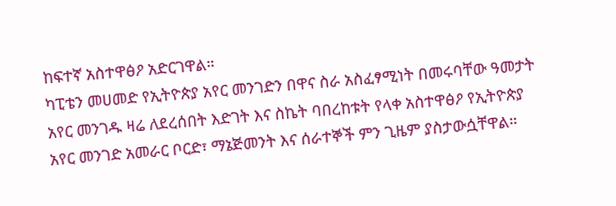ከፍተኛ አስተዋፅዖ አድርገዋል።
ካፒቴን መሀመድ የኢትዮጵያ አየር መንገድን በዋና ስራ አስፈፃሚነት በመሩባቸው ዓመታት አየር መንገዱ ዛሬ ለደረሰበት እድገት እና ስኬት ባበረከቱት የላቀ አስተዋፅዖ የኢትዮጵያ አየር መንገድ አመራር ቦርድ፣ ማኔጅመንት እና ሰራተኞች ምን ጊዜም ያስታውሷቸዋል።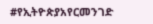#የኢትዮጵያአየርመንገድ